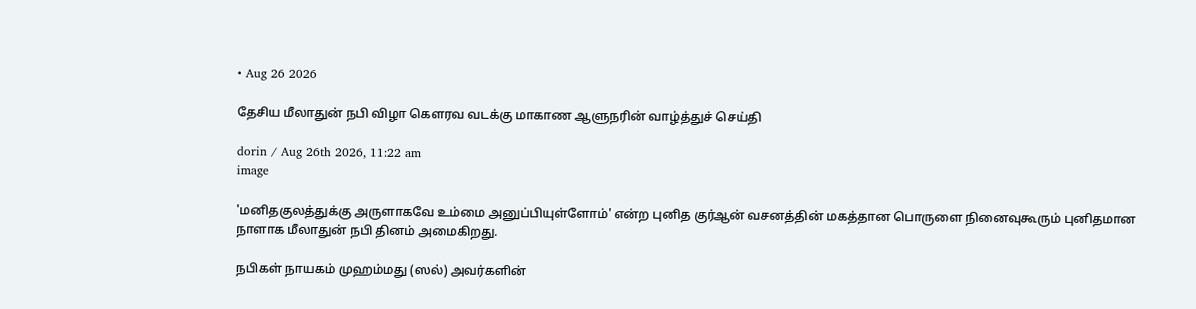• Aug 26 2026

தேசிய மீலாதுன் நபி விழா கௌரவ வடக்கு மாகாண ஆளுநரின் வாழ்த்துச் செய்தி

dorin / Aug 26th 2026, 11:22 am
image

'மனிதகுலத்துக்கு அருளாகவே உம்மை அனுப்பியுள்ளோம்' என்ற புனித குர்ஆன் வசனத்தின் மகத்தான பொருளை நினைவுகூரும் புனிதமான நாளாக மீலாதுன் நபி தினம் அமைகிறது.

நபிகள் நாயகம் முஹம்மது (ஸல்) அவர்களின்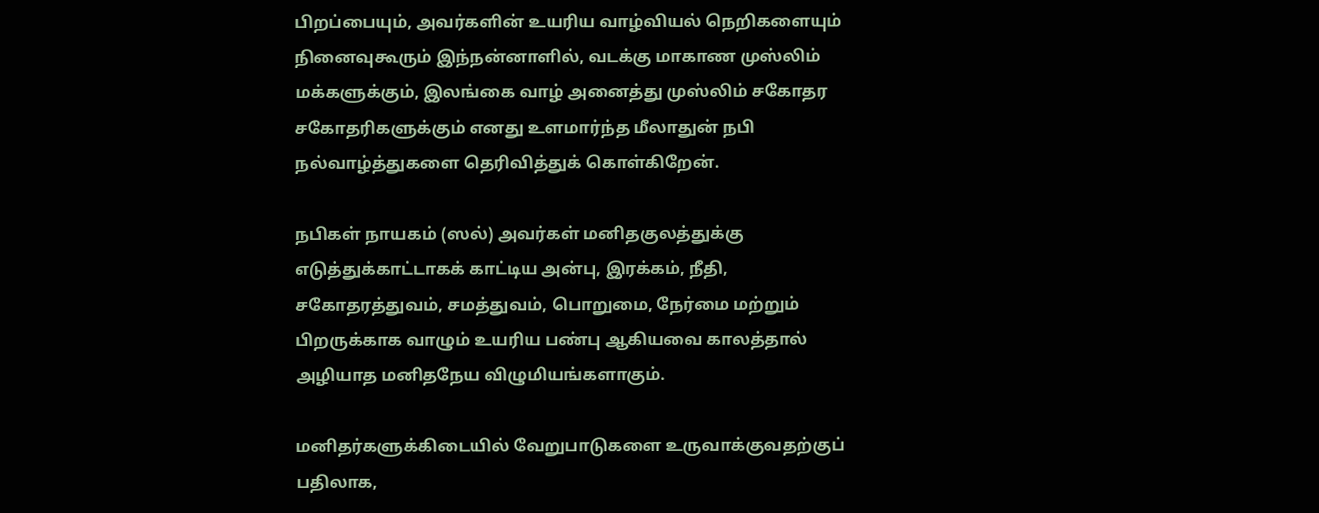பிறப்பையும், அவர்களின் உயரிய வாழ்வியல் நெறிகளையும் நினைவுகூரும் இந்நன்னாளில், வடக்கு மாகாண முஸ்லிம் மக்களுக்கும், இலங்கை வாழ் அனைத்து முஸ்லிம் சகோதர சகோதரிகளுக்கும் எனது உளமார்ந்த மீலாதுன் நபி நல்வாழ்த்துகளை தெரிவித்துக் கொள்கிறேன்.

நபிகள் நாயகம் (ஸல்) அவர்கள் மனிதகுலத்துக்கு எடுத்துக்காட்டாகக் காட்டிய அன்பு, இரக்கம், நீதி, சகோதரத்துவம், சமத்துவம், பொறுமை, நேர்மை மற்றும் பிறருக்காக வாழும் உயரிய பண்பு ஆகியவை காலத்தால் அழியாத மனிதநேய விழுமியங்களாகும்.

மனிதர்களுக்கிடையில் வேறுபாடுகளை உருவாக்குவதற்குப் பதிலாக,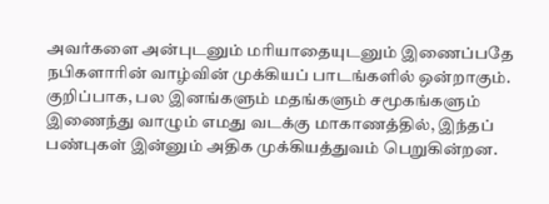அவர்களை அன்புடனும் மரியாதையுடனும் இணைப்பதே நபிகளாரின் வாழ்வின் முக்கியப் பாடங்களில் ஒன்றாகும். குறிப்பாக, பல இனங்களும் மதங்களும் சமூகங்களும் இணைந்து வாழும் எமது வடக்கு மாகாணத்தில், இந்தப் பண்புகள் இன்னும் அதிக முக்கியத்துவம் பெறுகின்றன.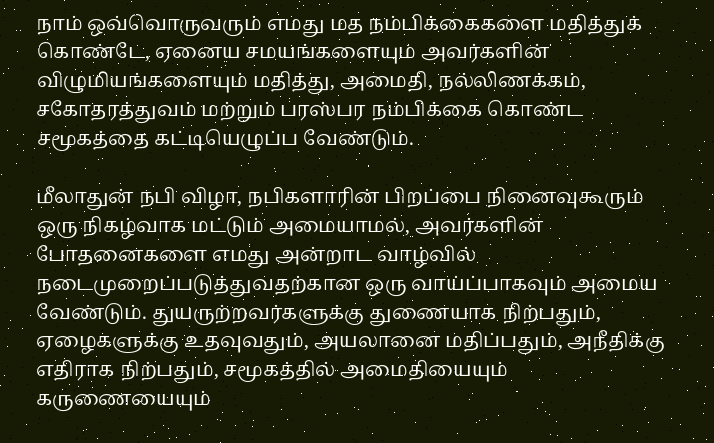நாம் ஒவ்வொருவரும் எமது மத நம்பிக்கைகளை மதித்துக் கொண்டே, ஏனைய சமயங்களையும் அவர்களின் விழுமியங்களையும் மதித்து, அமைதி, நல்லிணக்கம், சகோதரத்துவம் மற்றும் பரஸ்பர நம்பிக்கை கொண்ட சமூகத்தை கட்டியெழுப்ப வேண்டும்.

மீலாதுன் நபி விழா, நபிகளாரின் பிறப்பை நினைவுகூரும் ஒரு நிகழ்வாக மட்டும் அமையாமல், அவர்களின் போதனைகளை எமது அன்றாட வாழ்வில் நடைமுறைப்படுத்துவதற்கான ஒரு வாய்ப்பாகவும் அமைய வேண்டும். துயருற்றவர்களுக்கு துணையாக நிற்பதும், ஏழைகளுக்கு உதவுவதும், அயலானை மதிப்பதும், அநீதிக்கு எதிராக நிற்பதும், சமூகத்தில் அமைதியையும் கருணையையும்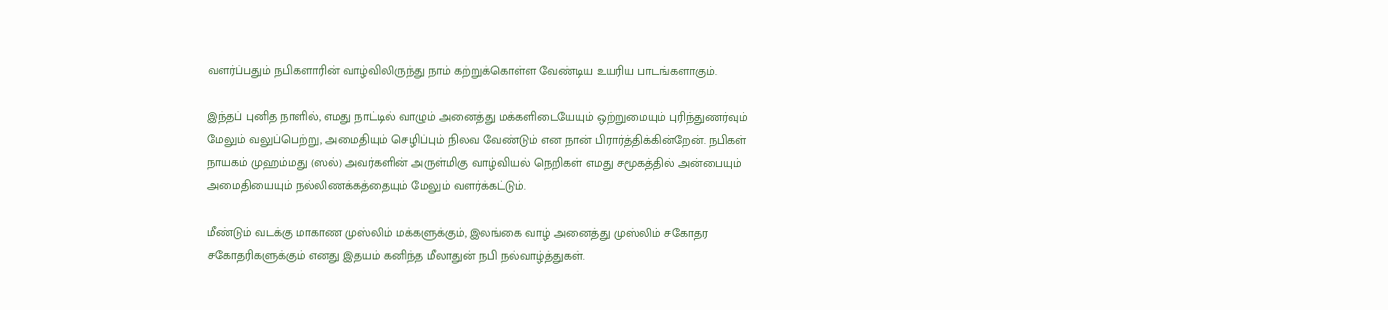வளர்ப்பதும் நபிகளாரின் வாழ்விலிருந்து நாம் கற்றுக்கொள்ள வேண்டிய உயரிய பாடங்களாகும்.

இந்தப் புனித நாளில், எமது நாட்டில் வாழும் அனைத்து மக்களிடையேயும் ஒற்றுமையும் புரிந்துணர்வும் மேலும் வலுப்பெற்று, அமைதியும் செழிப்பும் நிலவ வேண்டும் என நான் பிரார்த்திக்கின்றேன். நபிகள் நாயகம் முஹம்மது (ஸல்) அவர்களின் அருள்மிகு வாழ்வியல் நெறிகள் எமது சமூகத்தில் அன்பையும் அமைதியையும் நல்லிணக்கத்தையும் மேலும் வளர்க்கட்டும்.

மீண்டும் வடக்கு மாகாண முஸ்லிம் மக்களுக்கும், இலங்கை வாழ் அனைத்து முஸ்லிம் சகோதர சகோதரிகளுக்கும் எனது இதயம் கனிந்த மீலாதுன் நபி நல்வாழ்த்துகள்.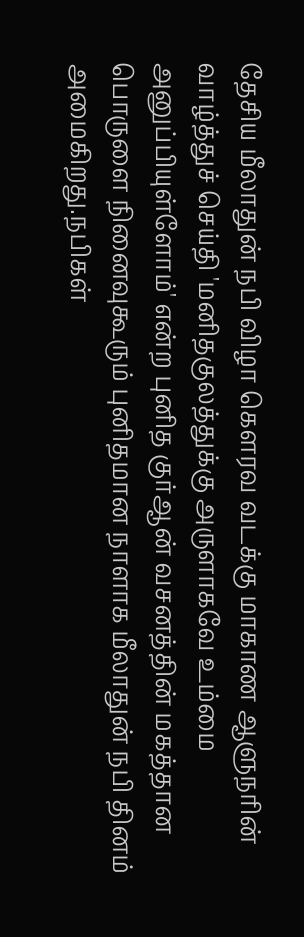தேசிய மீலாதுன் நபி விழா கௌரவ வடக்கு மாகாண ஆளுநரின் வாழ்த்துச் செய்தி 'மனிதகுலத்துக்கு அருளாகவே உம்மை அனுப்பியுள்ளோம்' என்ற புனித குர்ஆன் வசனத்தின் மகத்தான பொருளை நினைவுகூரும் புனிதமான நாளாக மீலாதுன் நபி தினம் அமைகிறது.நபிகள்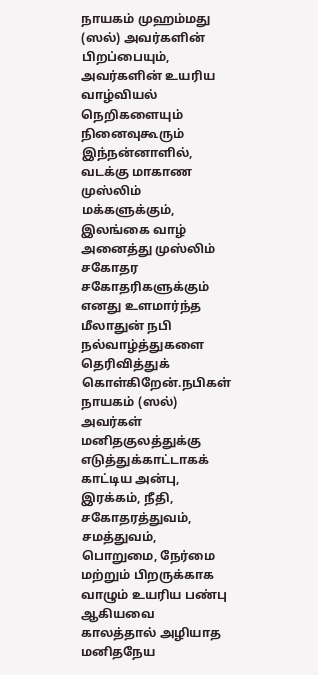நாயகம் முஹம்மது (ஸல்) அவர்களின் பிறப்பையும், அவர்களின் உயரிய வாழ்வியல் நெறிகளையும் நினைவுகூரும் இந்நன்னாளில், வடக்கு மாகாண முஸ்லிம் மக்களுக்கும், இலங்கை வாழ் அனைத்து முஸ்லிம் சகோதர சகோதரிகளுக்கும் எனது உளமார்ந்த மீலாதுன் நபி நல்வாழ்த்துகளை தெரிவித்துக் கொள்கிறேன்.நபிகள் நாயகம் (ஸல்) அவர்கள் மனிதகுலத்துக்கு எடுத்துக்காட்டாகக் காட்டிய அன்பு, இரக்கம், நீதி, சகோதரத்துவம், சமத்துவம், பொறுமை, நேர்மை மற்றும் பிறருக்காக வாழும் உயரிய பண்பு ஆகியவை காலத்தால் அழியாத மனிதநேய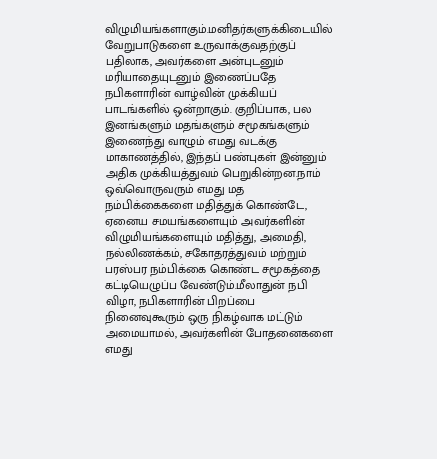விழுமியங்களாகும்.மனிதர்களுக்கிடையில் வேறுபாடுகளை உருவாக்குவதற்குப் பதிலாக, அவர்களை அன்புடனும் மரியாதையுடனும் இணைப்பதே நபிகளாரின் வாழ்வின் முக்கியப் பாடங்களில் ஒன்றாகும். குறிப்பாக, பல இனங்களும் மதங்களும் சமூகங்களும் இணைந்து வாழும் எமது வடக்கு மாகாணத்தில், இந்தப் பண்புகள் இன்னும் அதிக முக்கியத்துவம் பெறுகின்றன.நாம் ஒவ்வொருவரும் எமது மத நம்பிக்கைகளை மதித்துக் கொண்டே, ஏனைய சமயங்களையும் அவர்களின் விழுமியங்களையும் மதித்து, அமைதி, நல்லிணக்கம், சகோதரத்துவம் மற்றும் பரஸ்பர நம்பிக்கை கொண்ட சமூகத்தை கட்டியெழுப்ப வேண்டும்.மீலாதுன் நபி விழா, நபிகளாரின் பிறப்பை நினைவுகூரும் ஒரு நிகழ்வாக மட்டும் அமையாமல், அவர்களின் போதனைகளை எமது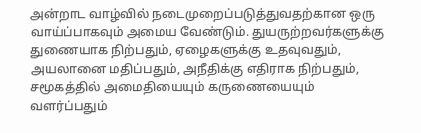அன்றாட வாழ்வில் நடைமுறைப்படுத்துவதற்கான ஒரு வாய்ப்பாகவும் அமைய வேண்டும். துயருற்றவர்களுக்கு துணையாக நிற்பதும், ஏழைகளுக்கு உதவுவதும், அயலானை மதிப்பதும், அநீதிக்கு எதிராக நிற்பதும், சமூகத்தில் அமைதியையும் கருணையையும் வளர்ப்பதும்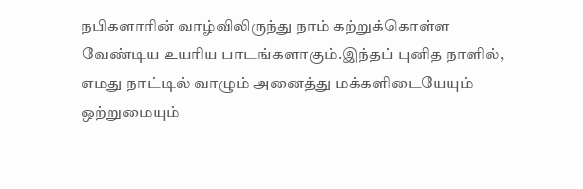நபிகளாரின் வாழ்விலிருந்து நாம் கற்றுக்கொள்ள வேண்டிய உயரிய பாடங்களாகும்.இந்தப் புனித நாளில், எமது நாட்டில் வாழும் அனைத்து மக்களிடையேயும் ஒற்றுமையும்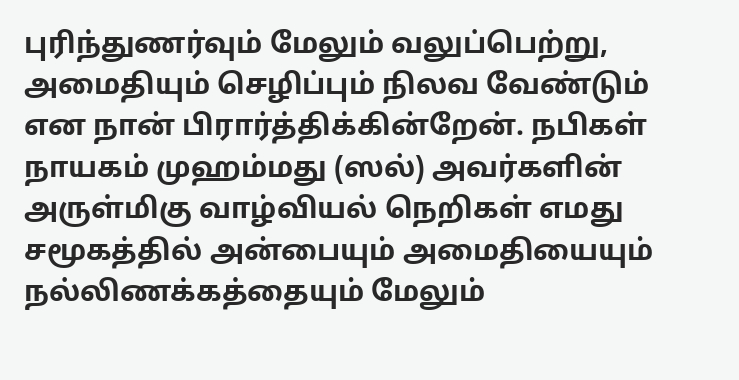புரிந்துணர்வும் மேலும் வலுப்பெற்று, அமைதியும் செழிப்பும் நிலவ வேண்டும் என நான் பிரார்த்திக்கின்றேன். நபிகள் நாயகம் முஹம்மது (ஸல்) அவர்களின் அருள்மிகு வாழ்வியல் நெறிகள் எமது சமூகத்தில் அன்பையும் அமைதியையும் நல்லிணக்கத்தையும் மேலும்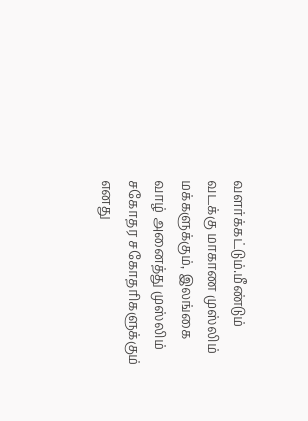வளர்க்கட்டும்.மீண்டும் வடக்கு மாகாண முஸ்லிம் மக்களுக்கும், இலங்கை வாழ் அனைத்து முஸ்லிம் சகோதர சகோதரிகளுக்கும் எனது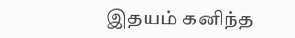இதயம் கனிந்த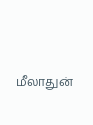மீலாதுன்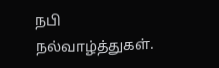நபி நல்வாழ்த்துகள்.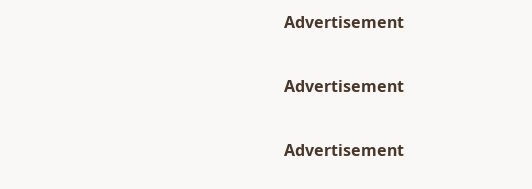Advertisement

Advertisement

Advertisement